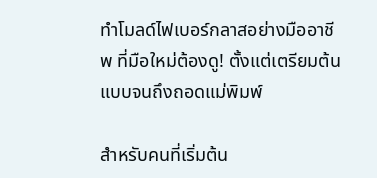ทำโมลด์ไฟเบอร์กลาสอย่างมืออาชีพ ที่มือใหม่ต้องดู! ตั้งแต่เตรียมต้นแบบจนถึงถอดแม่พิมพ์

สำหรับคนที่เริ่มต้น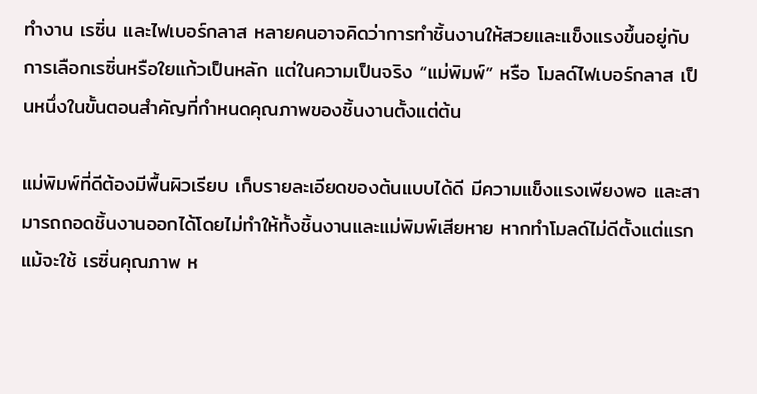ทำงาน เรซิ่น และไฟเบอร์กลาส หลายคนอาจคิดว่าการทำชิ้นงานให้สวยและแข็งแรงขึ้นอยู่กับการเลือกเรซิ่นหรือใยแก้วเป็นหลัก แต่ในความเป็นจริง “แม่พิมพ์” หรือ โมลด์ไฟเบอร์กลาส เป็นหนึ่งในขั้นตอนสำคัญที่กำหนดคุณภาพของชิ้นงานตั้งแต่ต้น

แม่พิมพ์ที่ดีต้องมีพื้นผิวเรียบ เก็บรายละเอียดของต้นแบบได้ดี มีความแข็งแรงเพียงพอ และสามารถถอดชิ้นงานออกได้โดยไม่ทำให้ทั้งชิ้นงานและแม่พิมพ์เสียหาย หากทำโมลด์ไม่ดีตั้งแต่แรก แม้จะใช้ เรซิ่นคุณภาพ ห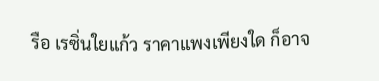รือ เรซิ่นใยแก้ว ราคาแพงเพียงใด ก็อาจ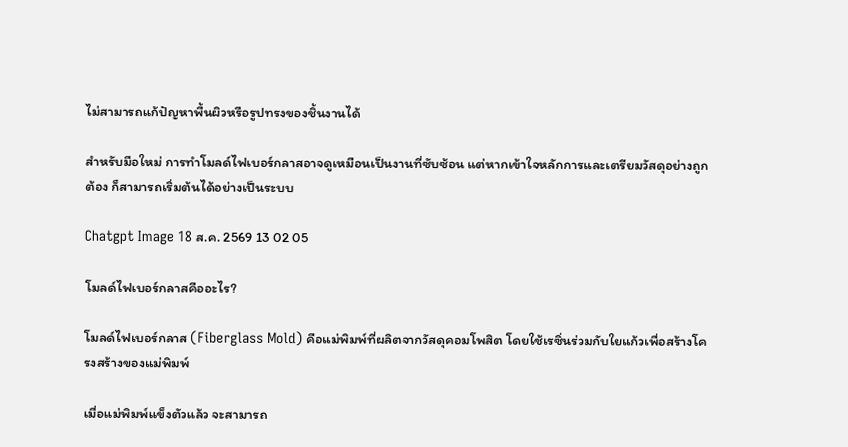ไม่สามารถแก้ปัญหาพื้นผิวหรือรูปทรงของชิ้นงานได้

สำหรับมือใหม่ การทำโมลด์ไฟเบอร์กลาสอาจดูเหมือนเป็นงานที่ซับซ้อน แต่หากเข้าใจหลักการและเตรียมวัสดุอย่างถูกต้อง ก็สามารถเริ่มต้นได้อย่างเป็นระบบ

Chatgpt Image 18 ส.ค. 2569 13 02 05

โมลด์ไฟเบอร์กลาสคืออะไร?

โมลด์ไฟเบอร์กลาส (Fiberglass Mold) คือแม่พิมพ์ที่ผลิตจากวัสดุคอมโพสิต โดยใช้เรซิ่นร่วมกับใยแก้วเพื่อสร้างโครงสร้างของแม่พิมพ์

เมื่อแม่พิมพ์แข็งตัวแล้ว จะสามารถ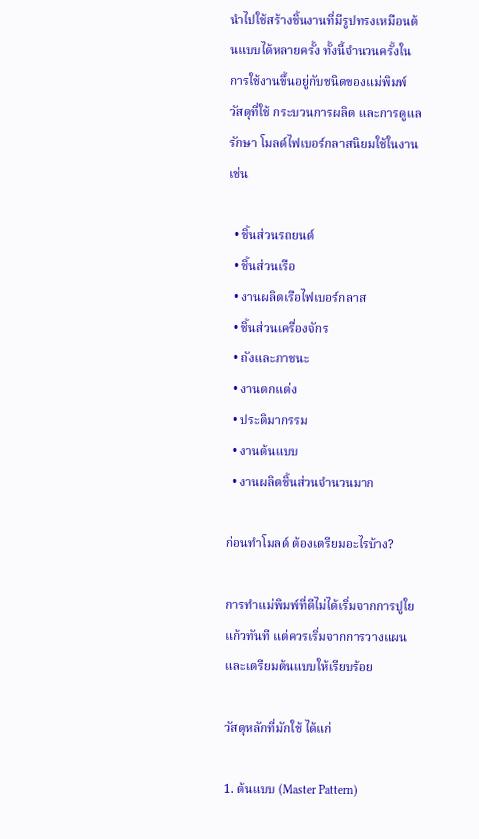นำไปใช้สร้างชิ้นงานที่มีรูปทรงเหมือนต้นแบบได้หลายครั้ง ทั้งนี้จำนวนครั้งในการใช้งานขึ้นอยู่กับชนิดของแม่พิมพ์ วัสดุที่ใช้ กระบวนการผลิต และการดูแลรักษา โมลด์ไฟเบอร์กลาสนิยมใช้ในงาน เช่น

  • ชิ้นส่วนรถยนต์
  • ชิ้นส่วนเรือ
  • งานผลิตเรือไฟเบอร์กลาส
  • ชิ้นส่วนเครื่องจักร
  • ถังและภาชนะ
  • งานตกแต่ง
  • ประติมากรรม
  • งานต้นแบบ
  • งานผลิตชิ้นส่วนจำนวนมาก

ก่อนทำโมลด์ ต้องเตรียมอะไรบ้าง?

การทำแม่พิมพ์ที่ดีไม่ได้เริ่มจากการปูใยแก้วทันที แต่ควรเริ่มจากการวางแผนและเตรียมต้นแบบให้เรียบร้อย

วัสดุหลักที่มักใช้ ได้แก่

1. ต้นแบบ (Master Pattern)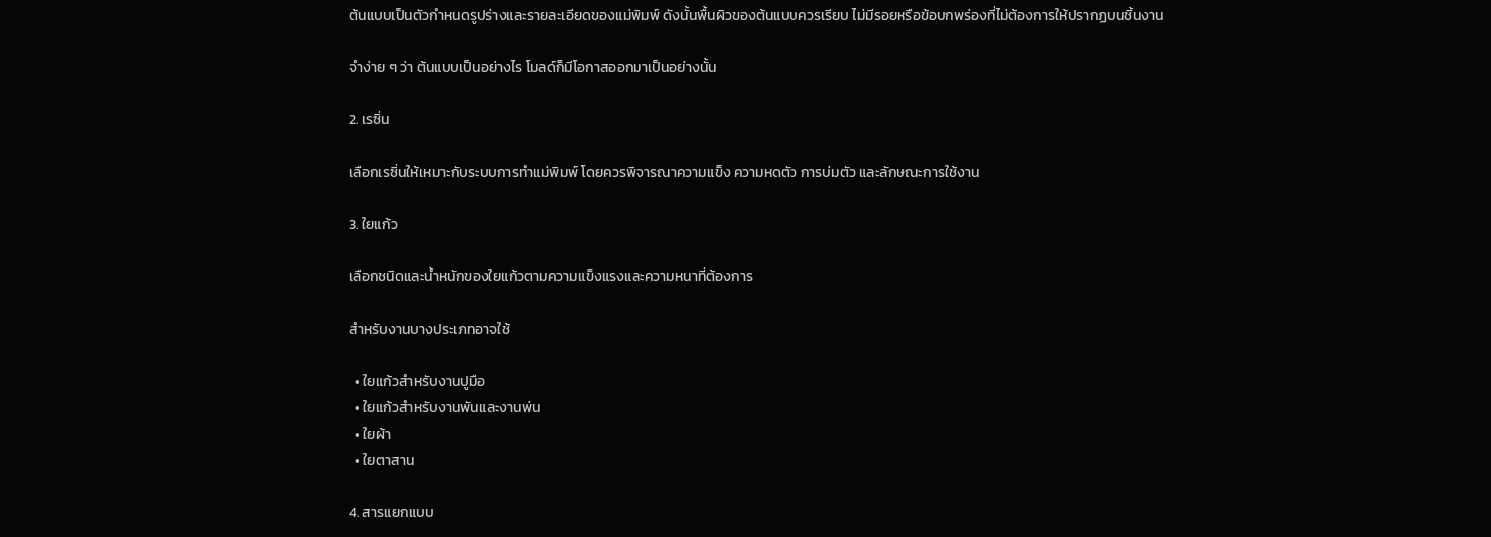ต้นแบบเป็นตัวกำหนดรูปร่างและรายละเอียดของแม่พิมพ์ ดังนั้นพื้นผิวของต้นแบบควรเรียบ ไม่มีรอยหรือข้อบกพร่องที่ไม่ต้องการให้ปรากฏบนชิ้นงาน

จำง่าย ๆ ว่า ต้นแบบเป็นอย่างไร โมลด์ก็มีโอกาสออกมาเป็นอย่างนั้น

2. เรซิ่น

เลือกเรซิ่นให้เหมาะกับระบบการทำแม่พิมพ์ โดยควรพิจารณาความแข็ง ความหดตัว การบ่มตัว และลักษณะการใช้งาน

3. ใยแก้ว

เลือกชนิดและน้ำหนักของใยแก้วตามความแข็งแรงและความหนาที่ต้องการ

สำหรับงานบางประเภทอาจใช้

  • ใยแก้วสำหรับงานปูมือ
  • ใยแก้วสำหรับงานพันและงานพ่น
  • ใยผ้า
  • ใยตาสาน

4. สารแยกแบบ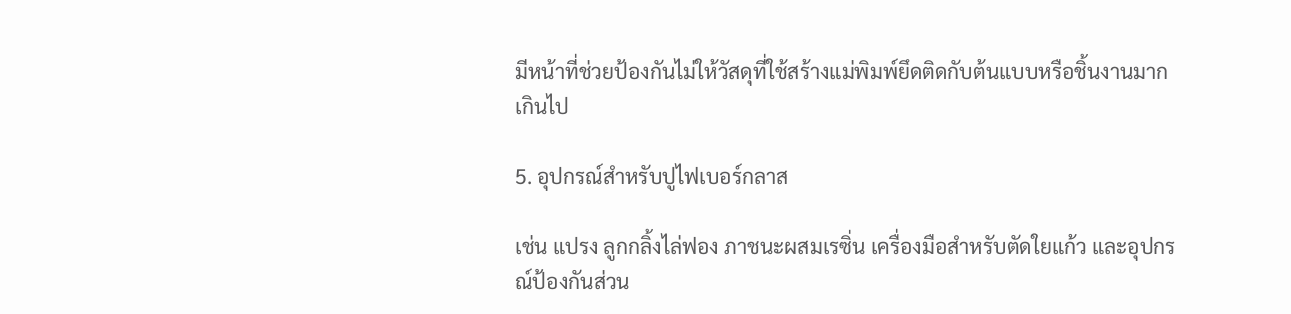มีหน้าที่ช่วยป้องกันไม่ให้วัสดุที่ใช้สร้างแม่พิมพ์ยึดติดกับต้นแบบหรือชิ้นงานมากเกินไป

5. อุปกรณ์สำหรับปูไฟเบอร์กลาส

เช่น แปรง ลูกกลิ้งไล่ฟอง ภาชนะผสมเรซิ่น เครื่องมือสำหรับตัดใยแก้ว และอุปกรณ์ป้องกันส่วน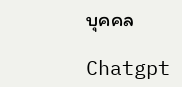บุคคล

Chatgpt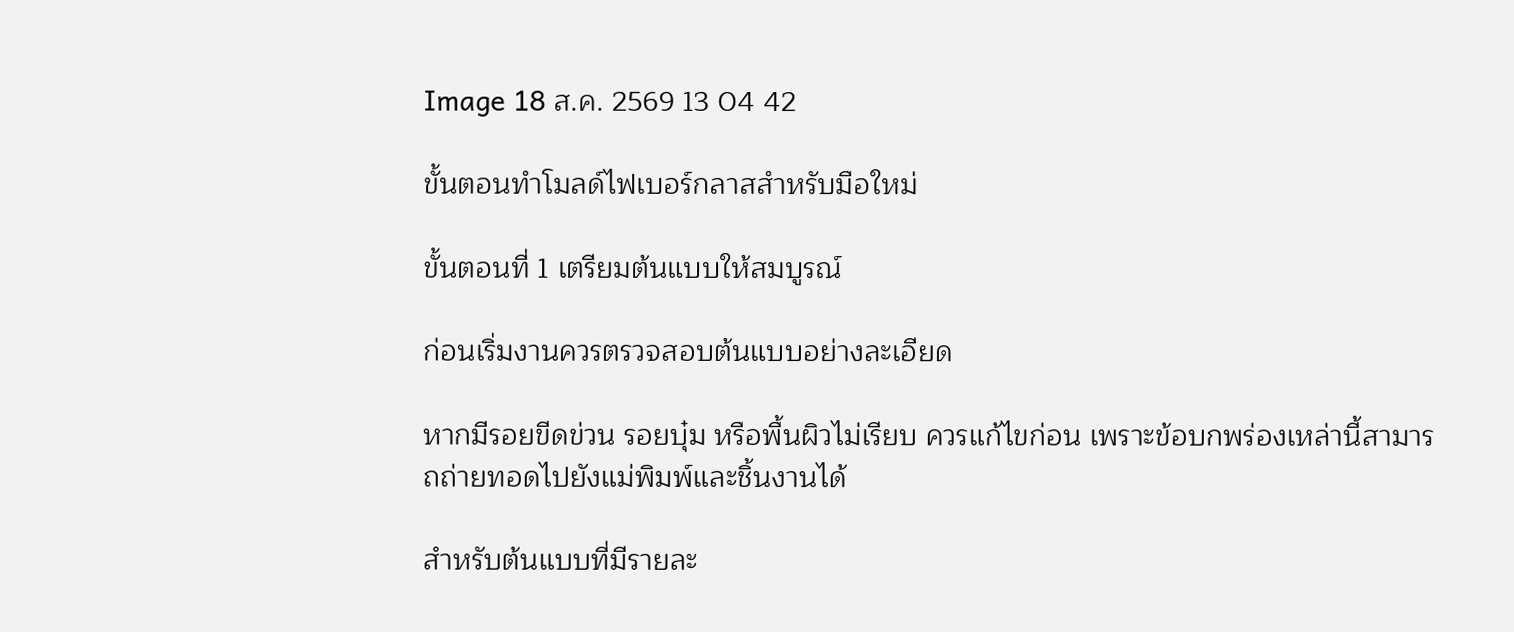Image 18 ส.ค. 2569 13 04 42

ขั้นตอนทำโมลด์ไฟเบอร์กลาสสำหรับมือใหม่

ขั้นตอนที่ 1 เตรียมต้นแบบให้สมบูรณ์

ก่อนเริ่มงานควรตรวจสอบต้นแบบอย่างละเอียด

หากมีรอยขีดข่วน รอยบุ๋ม หรือพื้นผิวไม่เรียบ ควรแก้ไขก่อน เพราะข้อบกพร่องเหล่านี้สามารถถ่ายทอดไปยังแม่พิมพ์และชิ้นงานได้

สำหรับต้นแบบที่มีรายละ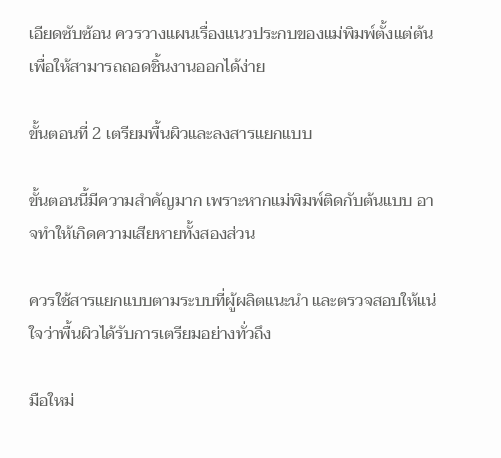เอียดซับซ้อน ควรวางแผนเรื่องแนวประกบของแม่พิมพ์ตั้งแต่ต้น เพื่อให้สามารถถอดชิ้นงานออกได้ง่าย

ขั้นตอนที่ 2 เตรียมพื้นผิวและลงสารแยกแบบ

ขั้นตอนนี้มีความสำคัญมาก เพราะหากแม่พิมพ์ติดกับต้นแบบ อาจทำให้เกิดความเสียหายทั้งสองส่วน

ควรใช้สารแยกแบบตามระบบที่ผู้ผลิตแนะนำ และตรวจสอบให้แน่ใจว่าพื้นผิวได้รับการเตรียมอย่างทั่วถึง

มือใหม่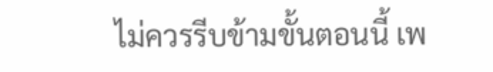ไม่ควรรีบข้ามขั้นตอนนี้ เพ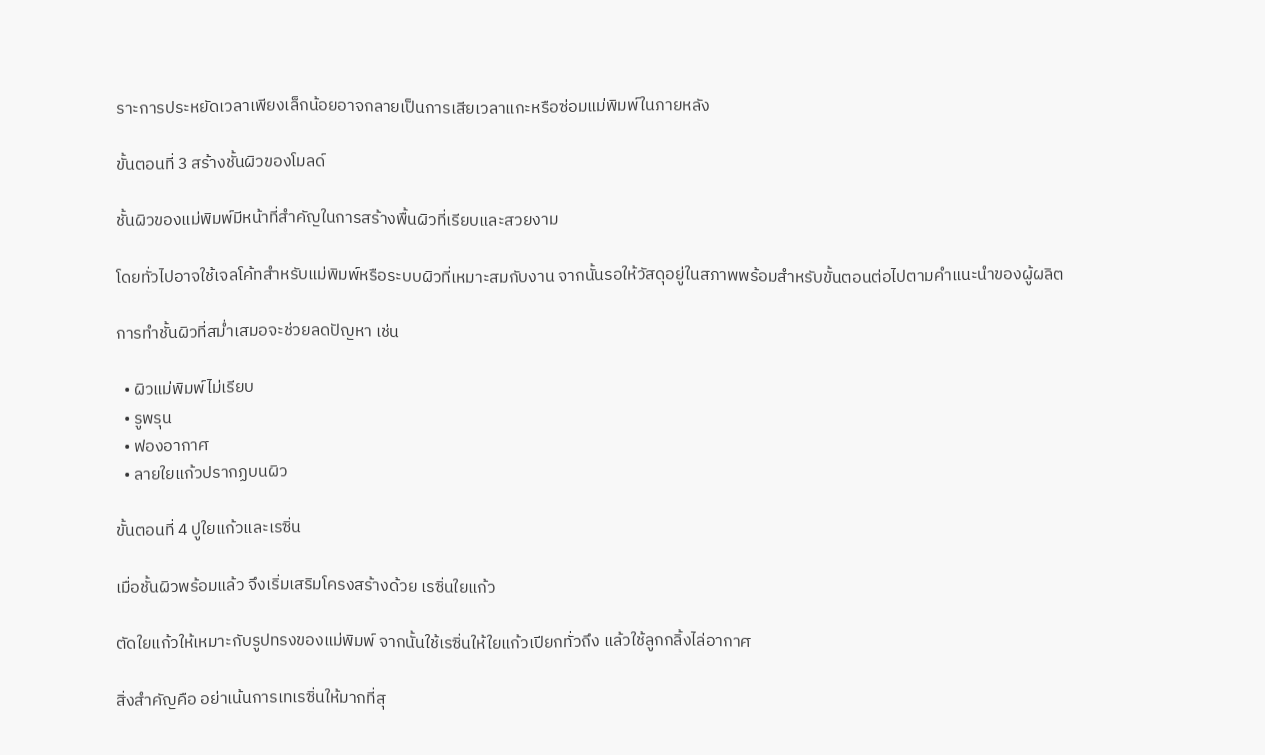ราะการประหยัดเวลาเพียงเล็กน้อยอาจกลายเป็นการเสียเวลาแกะหรือซ่อมแม่พิมพ์ในภายหลัง

ขั้นตอนที่ 3 สร้างชั้นผิวของโมลด์

ชั้นผิวของแม่พิมพ์มีหน้าที่สำคัญในการสร้างพื้นผิวที่เรียบและสวยงาม

โดยทั่วไปอาจใช้เจลโค้ทสำหรับแม่พิมพ์หรือระบบผิวที่เหมาะสมกับงาน จากนั้นรอให้วัสดุอยู่ในสภาพพร้อมสำหรับขั้นตอนต่อไปตามคำแนะนำของผู้ผลิต

การทำชั้นผิวที่สม่ำเสมอจะช่วยลดปัญหา เช่น

  • ผิวแม่พิมพ์ไม่เรียบ
  • รูพรุน
  • ฟองอากาศ
  • ลายใยแก้วปรากฏบนผิว

ขั้นตอนที่ 4 ปูใยแก้วและเรซิ่น

เมื่อชั้นผิวพร้อมแล้ว จึงเริ่มเสริมโครงสร้างด้วย เรซิ่นใยแก้ว

ตัดใยแก้วให้เหมาะกับรูปทรงของแม่พิมพ์ จากนั้นใช้เรซิ่นให้ใยแก้วเปียกทั่วถึง แล้วใช้ลูกกลิ้งไล่อากาศ

สิ่งสำคัญคือ อย่าเน้นการเทเรซิ่นให้มากที่สุ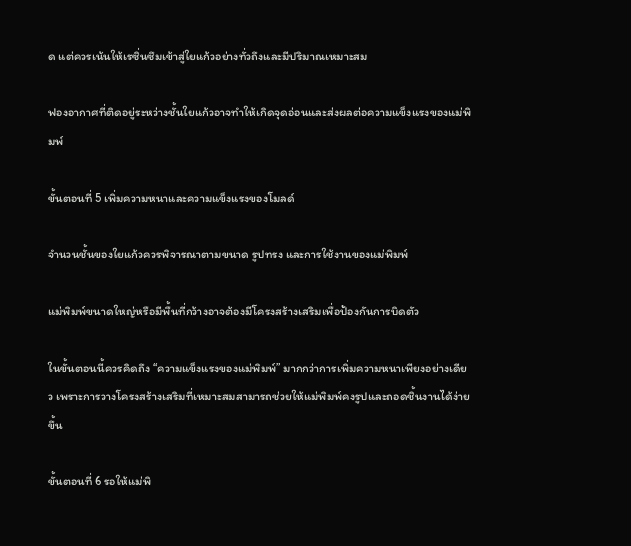ด แต่ควรเน้นให้เรซิ่นซึมเข้าสู่ใยแก้วอย่างทั่วถึงและมีปริมาณเหมาะสม

ฟองอากาศที่ติดอยู่ระหว่างชั้นใยแก้วอาจทำให้เกิดจุดอ่อนและส่งผลต่อความแข็งแรงของแม่พิมพ์

ขั้นตอนที่ 5 เพิ่มความหนาและความแข็งแรงของโมลด์

จำนวนชั้นของใยแก้วควรพิจารณาตามขนาด รูปทรง และการใช้งานของแม่พิมพ์

แม่พิมพ์ขนาดใหญ่หรือมีพื้นที่กว้างอาจต้องมีโครงสร้างเสริมเพื่อป้องกันการบิดตัว

ในขั้นตอนนี้ควรคิดถึง “ความแข็งแรงของแม่พิมพ์” มากกว่าการเพิ่มความหนาเพียงอย่างเดียว เพราะการวางโครงสร้างเสริมที่เหมาะสมสามารถช่วยให้แม่พิมพ์คงรูปและถอดชิ้นงานได้ง่ายขึ้น

ขั้นตอนที่ 6 รอให้แม่พิ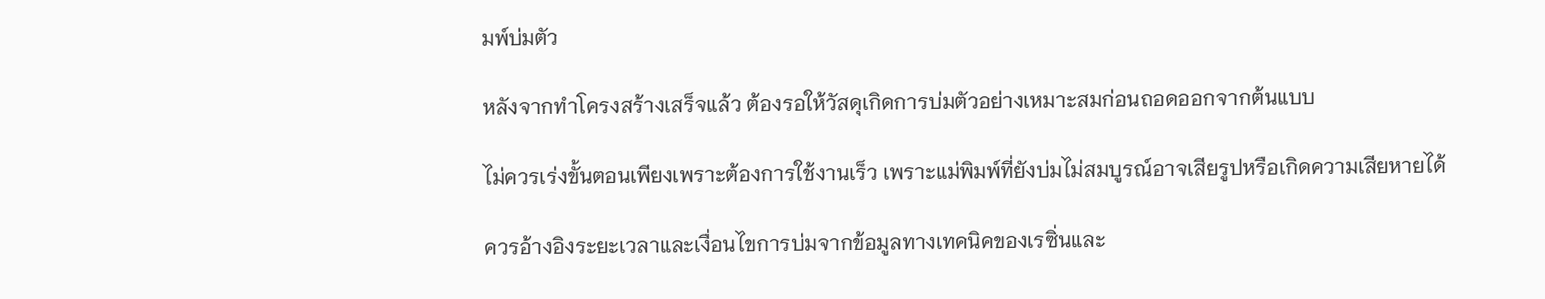มพ์บ่มตัว

หลังจากทำโครงสร้างเสร็จแล้ว ต้องรอให้วัสดุเกิดการบ่มตัวอย่างเหมาะสมก่อนถอดออกจากต้นแบบ

ไม่ควรเร่งขั้นตอนเพียงเพราะต้องการใช้งานเร็ว เพราะแม่พิมพ์ที่ยังบ่มไม่สมบูรณ์อาจเสียรูปหรือเกิดความเสียหายได้

ควรอ้างอิงระยะเวลาและเงื่อนไขการบ่มจากข้อมูลทางเทคนิคของเรซิ่นและ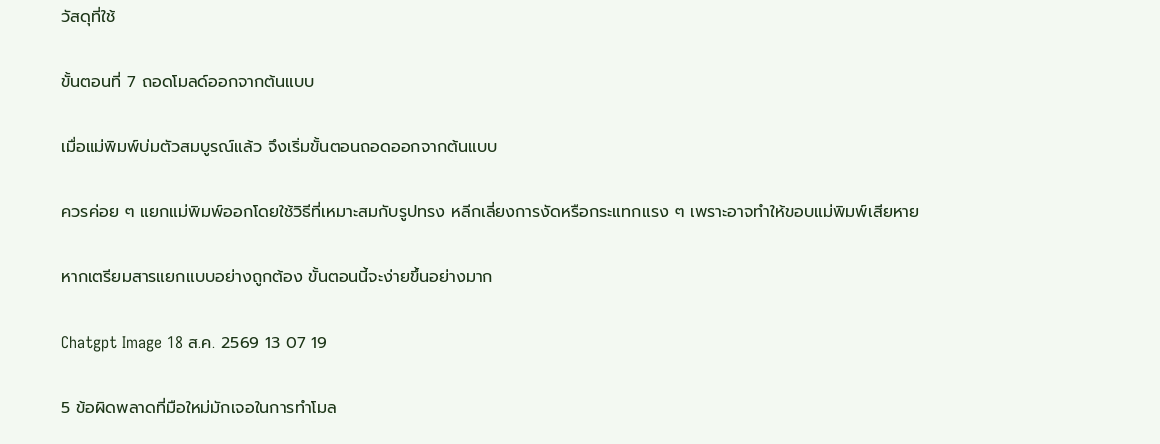วัสดุที่ใช้

ขั้นตอนที่ 7 ถอดโมลด์ออกจากต้นแบบ

เมื่อแม่พิมพ์บ่มตัวสมบูรณ์แล้ว จึงเริ่มขั้นตอนถอดออกจากต้นแบบ

ควรค่อย ๆ แยกแม่พิมพ์ออกโดยใช้วิธีที่เหมาะสมกับรูปทรง หลีกเลี่ยงการงัดหรือกระแทกแรง ๆ เพราะอาจทำให้ขอบแม่พิมพ์เสียหาย

หากเตรียมสารแยกแบบอย่างถูกต้อง ขั้นตอนนี้จะง่ายขึ้นอย่างมาก

Chatgpt Image 18 ส.ค. 2569 13 07 19

5 ข้อผิดพลาดที่มือใหม่มักเจอในการทำโมล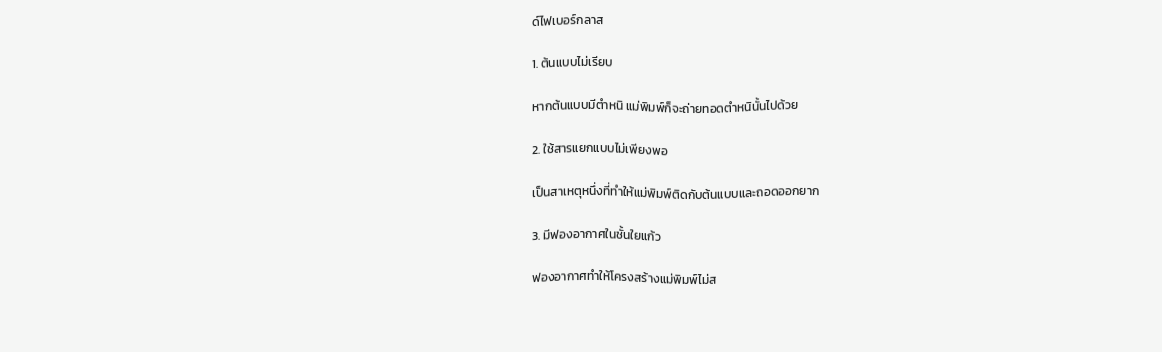ด์ไฟเบอร์กลาส

1. ต้นแบบไม่เรียบ

หากต้นแบบมีตำหนิ แม่พิมพ์ก็จะถ่ายทอดตำหนินั้นไปด้วย

2. ใช้สารแยกแบบไม่เพียงพอ

เป็นสาเหตุหนึ่งที่ทำให้แม่พิมพ์ติดกับต้นแบบและถอดออกยาก

3. มีฟองอากาศในชั้นใยแก้ว

ฟองอากาศทำให้โครงสร้างแม่พิมพ์ไม่ส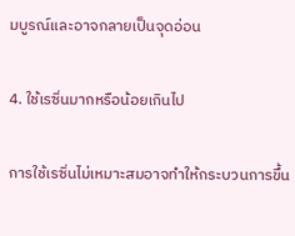มบูรณ์และอาจกลายเป็นจุดอ่อน

4. ใช้เรซิ่นมากหรือน้อยเกินไป

การใช้เรซิ่นไม่เหมาะสมอาจทำให้กระบวนการขึ้น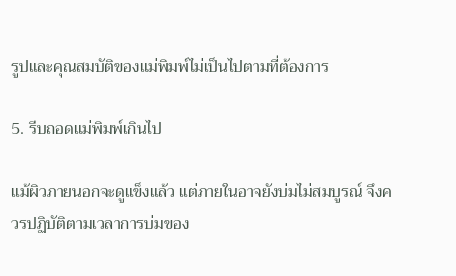รูปและคุณสมบัติของแม่พิมพ์ไม่เป็นไปตามที่ต้องการ

5. รีบถอดแม่พิมพ์เกินไป

แม้ผิวภายนอกจะดูแข็งแล้ว แต่ภายในอาจยังบ่มไม่สมบูรณ์ จึงควรปฏิบัติตามเวลาการบ่มของ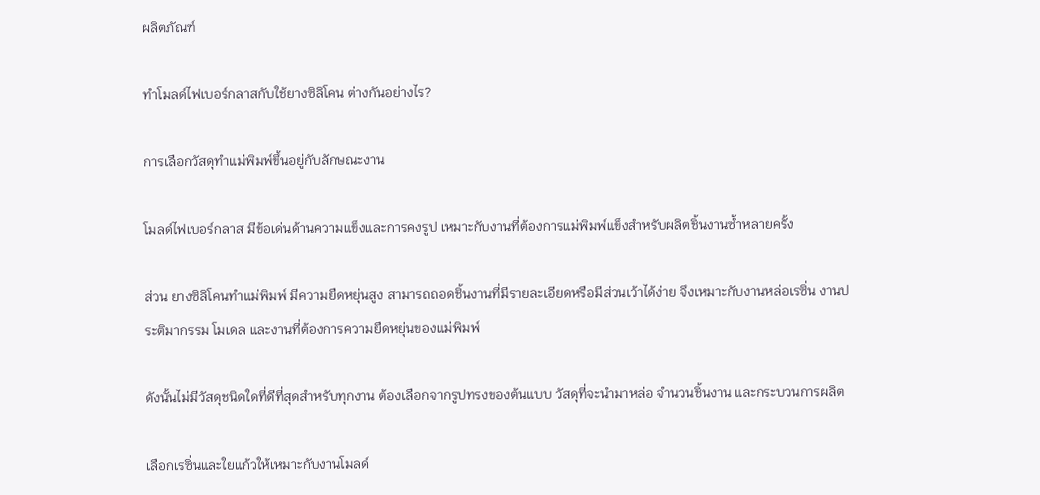ผลิตภัณฑ์

ทำโมลด์ไฟเบอร์กลาสกับใช้ยางซิลิโคน ต่างกันอย่างไร?

การเลือกวัสดุทำแม่พิมพ์ขึ้นอยู่กับลักษณะงาน

โมลด์ไฟเบอร์กลาส มีข้อเด่นด้านความแข็งและการคงรูป เหมาะกับงานที่ต้องการแม่พิมพ์แข็งสำหรับผลิตชิ้นงานซ้ำหลายครั้ง

ส่วน ยางซิลิโคนทำแม่พิมพ์ มีความยืดหยุ่นสูง สามารถถอดชิ้นงานที่มีรายละเอียดหรือมีส่วนเว้าได้ง่าย จึงเหมาะกับงานหล่อเรซิ่น งานประติมากรรม โมเดล และงานที่ต้องการความยืดหยุ่นของแม่พิมพ์

ดังนั้นไม่มีวัสดุชนิดใดที่ดีที่สุดสำหรับทุกงาน ต้องเลือกจากรูปทรงของต้นแบบ วัสดุที่จะนำมาหล่อ จำนวนชิ้นงาน และกระบวนการผลิต

เลือกเรซิ่นและใยแก้วให้เหมาะกับงานโมลด์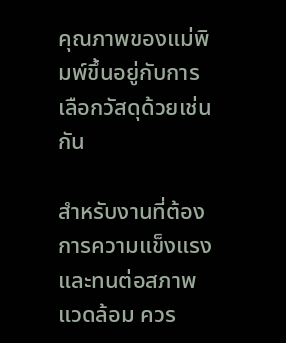คุณภาพของแม่พิมพ์ขึ้นอยู่กับการเลือกวัสดุด้วยเช่นกัน

สำหรับงานที่ต้องการความแข็งแรงและทนต่อสภาพแวดล้อม ควร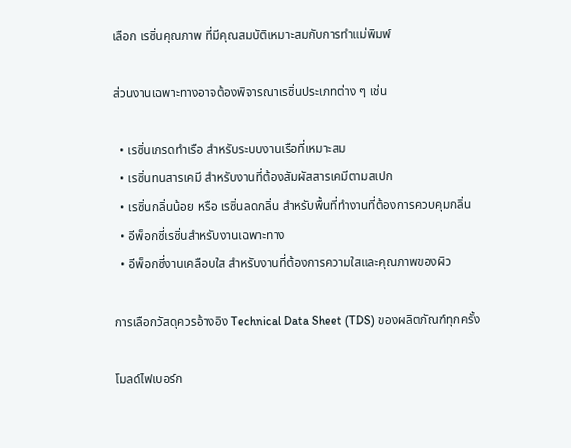เลือก เรซิ่นคุณภาพ ที่มีคุณสมบัติเหมาะสมกับการทำแม่พิมพ์

ส่วนงานเฉพาะทางอาจต้องพิจารณาเรซิ่นประเภทต่าง ๆ เช่น

  • เรซิ่นเกรดทำเรือ สำหรับระบบงานเรือที่เหมาะสม
  • เรซิ่นทนสารเคมี สำหรับงานที่ต้องสัมผัสสารเคมีตามสเปก
  • เรซิ่นกลิ่นน้อย หรือ เรซิ่นลดกลิ่น สำหรับพื้นที่ทำงานที่ต้องการควบคุมกลิ่น
  • อีพ็อกซี่เรซิ่นสำหรับงานเฉพาะทาง
  • อีพ็อกซี่งานเคลือบใส สำหรับงานที่ต้องการความใสและคุณภาพของผิว

การเลือกวัสดุควรอ้างอิง Technical Data Sheet (TDS) ของผลิตภัณฑ์ทุกครั้ง

โมลด์ไฟเบอร์ก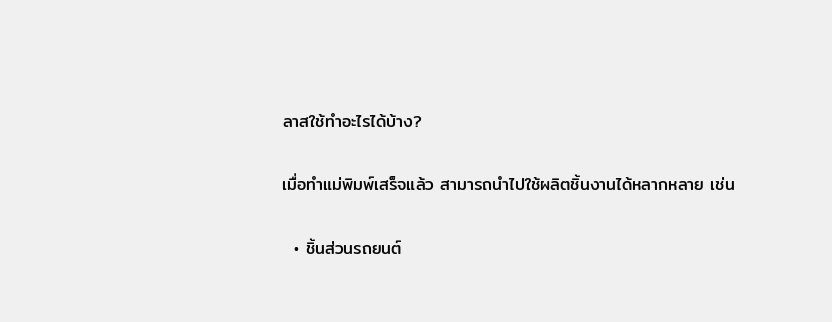ลาสใช้ทำอะไรได้บ้าง?

เมื่อทำแม่พิมพ์เสร็จแล้ว สามารถนำไปใช้ผลิตชิ้นงานได้หลากหลาย เช่น

  • ชิ้นส่วนรถยนต์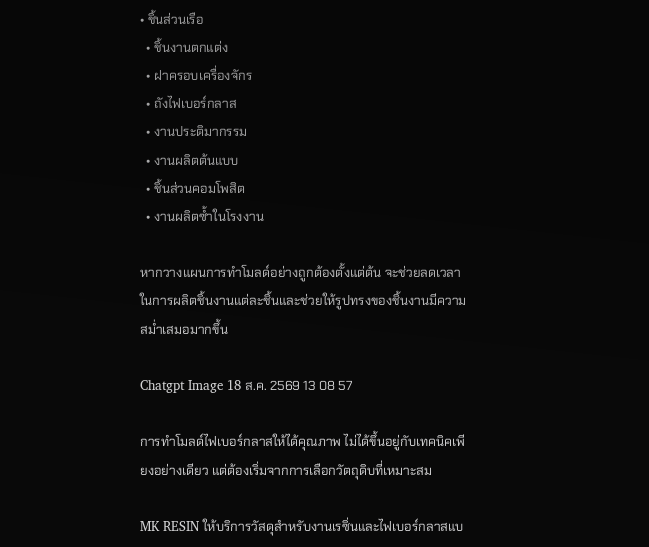• ชิ้นส่วนเรือ
  • ชิ้นงานตกแต่ง
  • ฝาครอบเครื่องจักร
  • ถังไฟเบอร์กลาส
  • งานประติมากรรม
  • งานผลิตต้นแบบ
  • ชิ้นส่วนคอมโพสิต
  • งานผลิตซ้ำในโรงงาน

หากวางแผนการทำโมลด์อย่างถูกต้องตั้งแต่ต้น จะช่วยลดเวลาในการผลิตชิ้นงานแต่ละชิ้นและช่วยให้รูปทรงของชิ้นงานมีความสม่ำเสมอมากขึ้น

Chatgpt Image 18 ส.ค. 2569 13 08 57

การทำโมลด์ไฟเบอร์กลาสให้ได้คุณภาพ ไม่ได้ขึ้นอยู่กับเทคนิคเพียงอย่างเดียว แต่ต้องเริ่มจากการเลือกวัตถุดิบที่เหมาะสม

MK RESIN ให้บริการวัสดุสำหรับงานเรซิ่นและไฟเบอร์กลาสแบ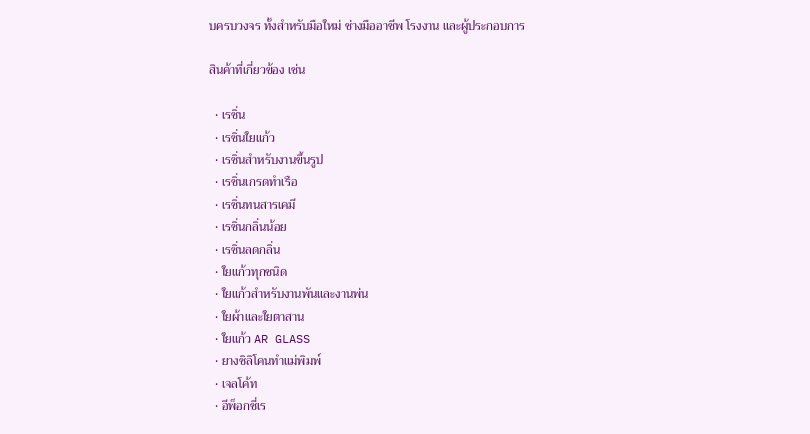บครบวงจร ทั้งสำหรับมือใหม่ ช่างมืออาชีพ โรงงาน และผู้ประกอบการ

สินค้าที่เกี่ยวข้อง เช่น

  • เรซิ่น
  • เรซิ่นใยแก้ว
  • เรซิ่นสำหรับงานขึ้นรูป
  • เรซิ่นเกรดทำเรือ
  • เรซิ่นทนสารเคมี
  • เรซิ่นกลิ่นน้อย
  • เรซิ่นลดกลิ่น
  • ใยแก้วทุกชนิด
  • ใยแก้วสำหรับงานพันและงานพ่น
  • ใยผ้าและใยตาสาน
  • ใยแก้ว AR GLASS
  • ยางซิลิโคนทำแม่พิมพ์
  • เจลโค้ท
  • อีพ็อกซี่เร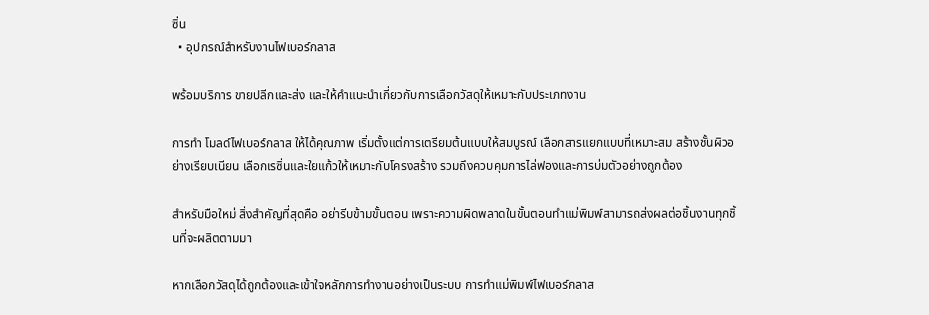ซิ่น
  • อุปกรณ์สำหรับงานไฟเบอร์กลาส

พร้อมบริการ ขายปลีกและส่ง และให้คำแนะนำเกี่ยวกับการเลือกวัสดุให้เหมาะกับประเภทงาน

การทำ โมลด์ไฟเบอร์กลาส ให้ได้คุณภาพ เริ่มตั้งแต่การเตรียมต้นแบบให้สมบูรณ์ เลือกสารแยกแบบที่เหมาะสม สร้างชั้นผิวอย่างเรียบเนียน เลือกเรซิ่นและใยแก้วให้เหมาะกับโครงสร้าง รวมถึงควบคุมการไล่ฟองและการบ่มตัวอย่างถูกต้อง

สำหรับมือใหม่ สิ่งสำคัญที่สุดคือ อย่ารีบข้ามขั้นตอน เพราะความผิดพลาดในขั้นตอนทำแม่พิมพ์สามารถส่งผลต่อชิ้นงานทุกชิ้นที่จะผลิตตามมา

หากเลือกวัสดุได้ถูกต้องและเข้าใจหลักการทำงานอย่างเป็นระบบ การทำแม่พิมพ์ไฟเบอร์กลาส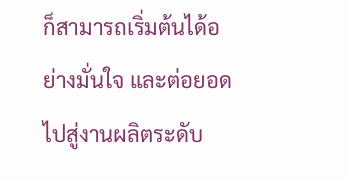ก็สามารถเริ่มต้นได้อย่างมั่นใจ และต่อยอดไปสู่งานผลิตระดับ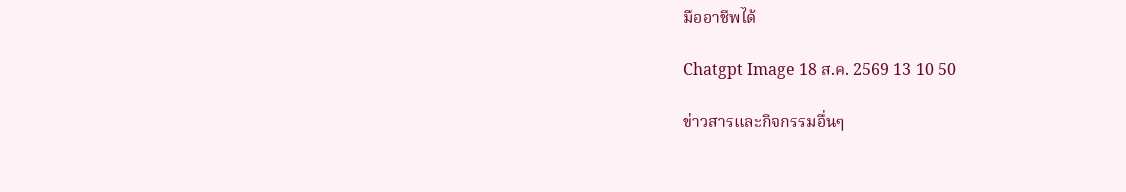มืออาชีพได้

Chatgpt Image 18 ส.ค. 2569 13 10 50

ข่าวสารและกิจกรรมอื่นๆ